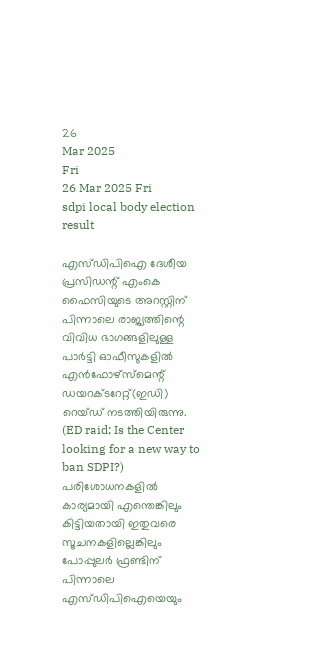26
Mar 2025
Fri
26 Mar 2025 Fri
sdpi local body election result

എസ്ഡിപിഐ ദേശീയ പ്രസിഡന്റ് എംകെ ഫൈസിയുടെ അറസ്റ്റിന് പിന്നാലെ രാജ്യത്തിന്റെ വിവിധ ഭാഗങ്ങളിലുള്ള പാര്‍ട്ടി ഓഫീസുകളില്‍ എന്‍ഫോഴ്‌സ്‌മെന്റ് ഡയറക്ടറേറ്റ്(ഇഡി) റെയ്ഡ് നടത്തിയിരുന്നു. (ED raid; Is the Center looking for a new way to ban SDPI?) പരിശോധനകളില്‍ കാര്യമായി എന്തെങ്കിലും കിട്ടിയതായി ഇതുവരെ സൂചനകളില്ലെങ്കിലും പോപ്പുലര്‍ ഫ്രണ്ടിന് പിന്നാലെ എസ്ഡിപിഐയെയും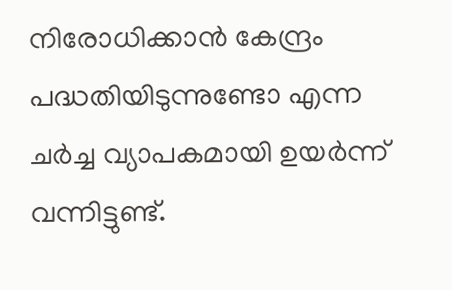നിരോധിക്കാന്‍ കേന്ദ്രം പദ്ധതിയിടുന്നുണ്ടോ എന്ന ചര്‍ച്ച വ്യാപകമായി ഉയര്‍ന്ന് വന്നിട്ടുണ്ട്.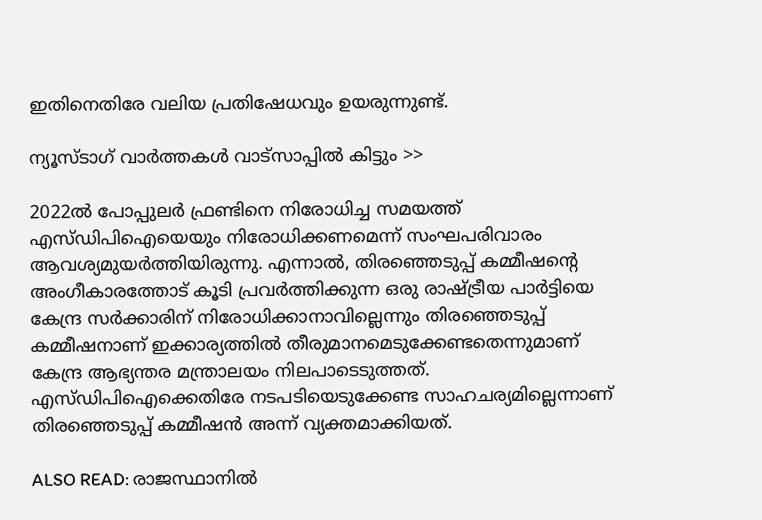ഇതിനെതിരേ വലിയ പ്രതിഷേധവും ഉയരുന്നുണ്ട്.

ന്യൂസ്ടാഗ് വാര്‍ത്തകള്‍ വാട്‌സാപ്പില്‍ കിട്ടും >>

2022ല്‍ പോപ്പുലര്‍ ഫ്രണ്ടിനെ നിരോധിച്ച സമയത്ത് എസ്ഡിപിഐയെയും നിരോധിക്കണമെന്ന് സംഘപരിവാരം ആവശ്യമുയര്‍ത്തിയിരുന്നു. എന്നാല്‍, തിരഞ്ഞെടുപ്പ് കമ്മീഷന്റെ അംഗീകാരത്തോട് കൂടി പ്രവര്‍ത്തിക്കുന്ന ഒരു രാഷ്ട്രീയ പാര്‍ട്ടിയെ കേന്ദ്ര സര്‍ക്കാരിന് നിരോധിക്കാനാവില്ലെന്നും തിരഞ്ഞെടുപ്പ് കമ്മീഷനാണ് ഇക്കാര്യത്തില്‍ തീരുമാനമെടുക്കേണ്ടതെന്നുമാണ് കേന്ദ്ര ആഭ്യന്തര മന്ത്രാലയം നിലപാടെടുത്തത്. എസ്ഡിപിഐക്കെതിരേ നടപടിയെടുക്കേണ്ട സാഹചര്യമില്ലെന്നാണ് തിരഞ്ഞെടുപ്പ് കമ്മീഷന്‍ അന്ന് വ്യക്തമാക്കിയത്.

ALSO READ: രാജസ്ഥാനില്‍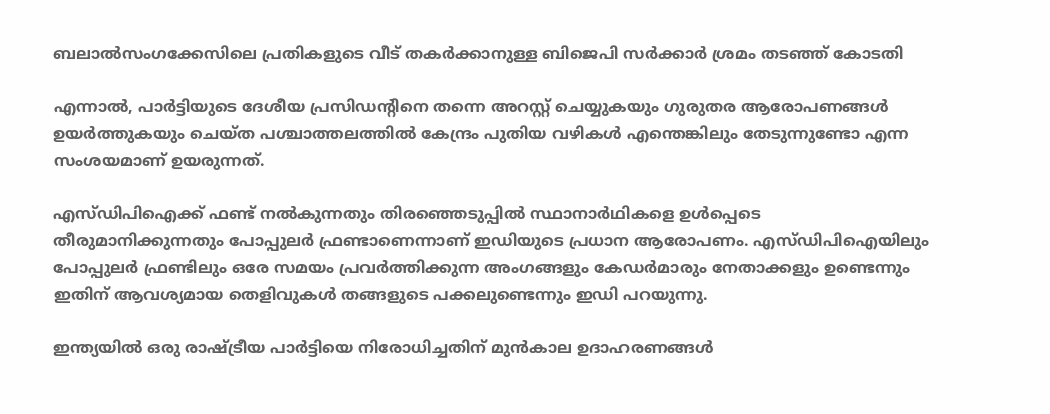ബലാല്‍സംഗക്കേസിലെ പ്രതികളുടെ വീട് തകര്‍ക്കാനുള്ള ബിജെപി സര്‍ക്കാര്‍ ശ്രമം തടഞ്ഞ് കോടതി

എന്നാല്‍, പാര്‍ട്ടിയുടെ ദേശീയ പ്രസിഡന്റിനെ തന്നെ അറസ്റ്റ് ചെയ്യുകയും ഗുരുതര ആരോപണങ്ങള്‍ ഉയര്‍ത്തുകയും ചെയ്ത പശ്ചാത്തലത്തില്‍ കേന്ദ്രം പുതിയ വഴികള്‍ എന്തെങ്കിലും തേടുന്നുണ്ടോ എന്ന സംശയമാണ് ഉയരുന്നത്.

എസ്ഡിപിഐക്ക് ഫണ്ട് നല്‍കുന്നതും തിരഞ്ഞെടുപ്പില്‍ സ്ഥാനാര്‍ഥികളെ ഉള്‍പ്പെടെ തീരുമാനിക്കുന്നതും പോപ്പുലര്‍ ഫ്രണ്ടാണെന്നാണ് ഇഡിയുടെ പ്രധാന ആരോപണം. എസ്ഡിപിഐയിലും പോപ്പുലര്‍ ഫ്രണ്ടിലും ഒരേ സമയം പ്രവര്‍ത്തിക്കുന്ന അംഗങ്ങളും കേഡര്‍മാരും നേതാക്കളും ഉണ്ടെന്നും ഇതിന് ആവശ്യമായ തെളിവുകള്‍ തങ്ങളുടെ പക്കലുണ്ടെന്നും ഇഡി പറയുന്നു.

ഇന്ത്യയില്‍ ഒരു രാഷ്ട്രീയ പാര്‍ട്ടിയെ നിരോധിച്ചതിന് മുന്‍കാല ഉദാഹരണങ്ങള്‍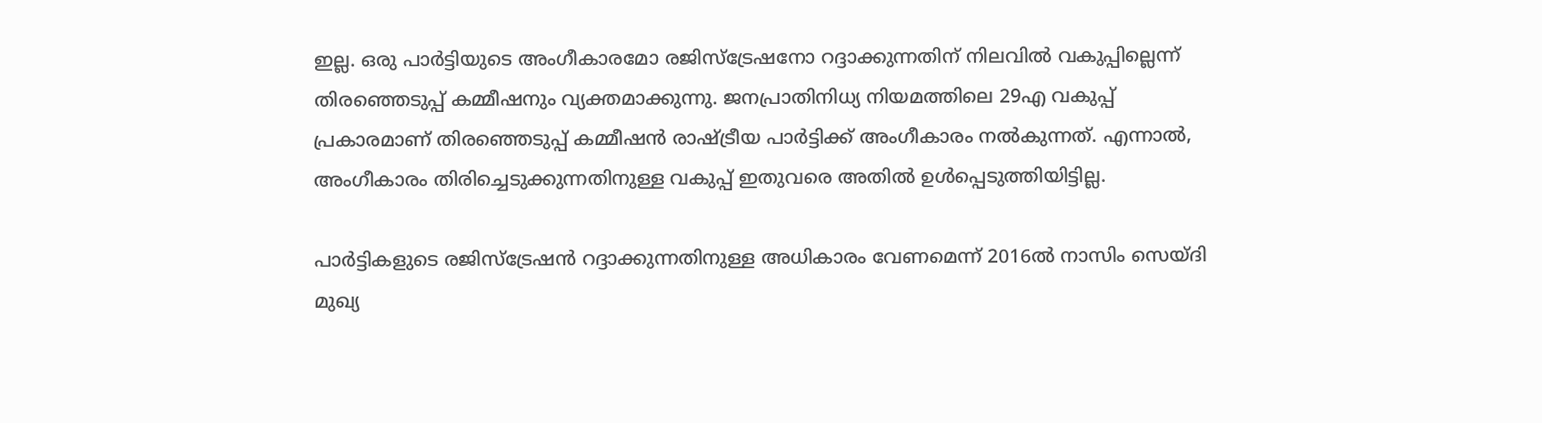ഇല്ല. ഒരു പാര്‍ട്ടിയുടെ അംഗീകാരമോ രജിസ്‌ട്രേഷനോ റദ്ദാക്കുന്നതിന് നിലവില്‍ വകുപ്പില്ലെന്ന് തിരഞ്ഞെടുപ്പ് കമ്മീഷനും വ്യക്തമാക്കുന്നു. ജനപ്രാതിനിധ്യ നിയമത്തിലെ 29എ വകുപ്പ് പ്രകാരമാണ് തിരഞ്ഞെടുപ്പ് കമ്മീഷന്‍ രാഷ്ട്രീയ പാര്‍ട്ടിക്ക് അംഗീകാരം നല്‍കുന്നത്. എന്നാല്‍, അംഗീകാരം തിരിച്ചെടുക്കുന്നതിനുള്ള വകുപ്പ് ഇതുവരെ അതില്‍ ഉള്‍പ്പെടുത്തിയിട്ടില്ല.

പാര്‍ട്ടികളുടെ രജിസ്‌ട്രേഷന്‍ റദ്ദാക്കുന്നതിനുള്ള അധികാരം വേണമെന്ന് 2016ല്‍ നാസിം സെയ്ദി മുഖ്യ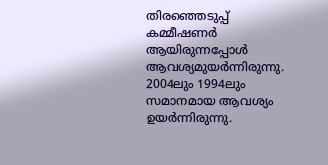തിരഞ്ഞെടുപ്പ് കമ്മീഷണര്‍ ആയിരുന്നപ്പോള്‍ ആവശ്യമുയര്‍ന്നിരുന്നു. 2004ലും 1994ലും സമാനമായ ആവശ്യം ഉയര്‍ന്നിരുന്നു.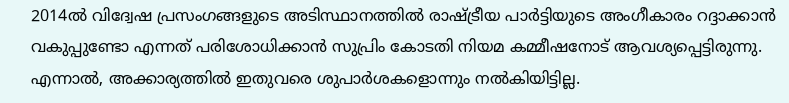2014ല്‍ വിദ്വേഷ പ്രസംഗങ്ങളുടെ അടിസ്ഥാനത്തില്‍ രാഷ്ട്രീയ പാര്‍ട്ടിയുടെ അംഗീകാരം റദ്ദാക്കാന്‍ വകുപ്പുണ്ടോ എന്നത് പരിശോധിക്കാന്‍ സുപ്രിം കോടതി നിയമ കമ്മീഷനോട് ആവശ്യപ്പെട്ടിരുന്നു. എന്നാല്‍, അക്കാര്യത്തില്‍ ഇതുവരെ ശുപാര്‍ശകളൊന്നും നല്‍കിയിട്ടില്ല.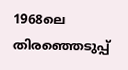1968ലെ തിരഞ്ഞെടുപ്പ്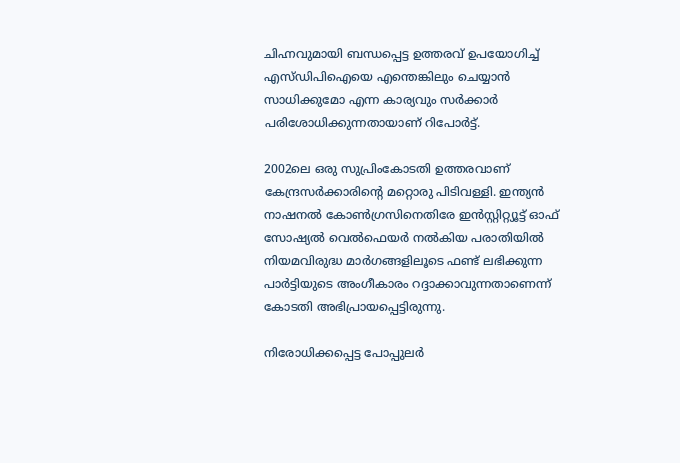ചിഹ്നവുമായി ബന്ധപ്പെട്ട ഉത്തരവ് ഉപയോഗിച്ച് എസ്ഡിപിഐയെ എന്തെങ്കിലും ചെയ്യാന്‍ സാധിക്കുമോ എന്ന കാര്യവും സര്‍ക്കാര്‍ പരിശോധിക്കുന്നതായാണ് റിപോര്‍ട്ട്.

2002ലെ ഒരു സുപ്രിംകോടതി ഉത്തരവാണ് കേന്ദ്രസര്‍ക്കാരിന്റെ മറ്റൊരു പിടിവള്ളി. ഇന്ത്യന്‍ നാഷനല്‍ കോണ്‍ഗ്രസിനെതിരേ ഇന്‍സ്റ്റിറ്റ്യൂട്ട് ഓഫ് സോഷ്യല്‍ വെല്‍ഫെയര്‍ നല്‍കിയ പരാതിയില്‍ നിയമവിരുദ്ധ മാര്‍ഗങ്ങളിലൂടെ ഫണ്ട് ലഭിക്കുന്ന പാര്‍ട്ടിയുടെ അംഗീകാരം റദ്ദാക്കാവുന്നതാണെന്ന് കോടതി അഭിപ്രായപ്പെട്ടിരുന്നു.

നിരോധിക്കപ്പെട്ട പോപ്പുലര്‍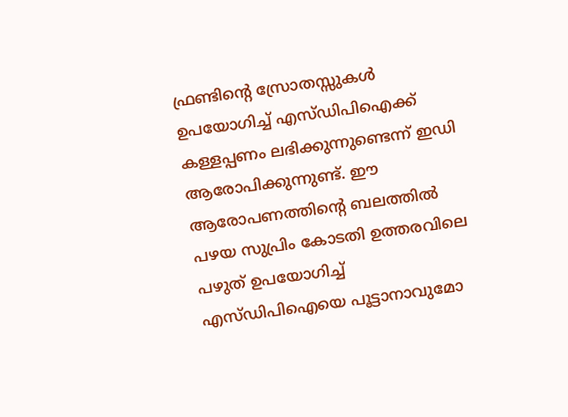ഫ്രണ്ടിന്റെ സ്രോതസ്സുകള്‍ ഉപയോഗിച്ച് എസ്ഡിപിഐക്ക് കള്ളപ്പണം ലഭിക്കുന്നുണ്ടെന്ന് ഇഡി ആരോപിക്കുന്നുണ്ട്. ഈ ആരോപണത്തിന്റെ ബലത്തില്‍ പഴയ സുപ്രിം കോടതി ഉത്തരവിലെ പഴുത് ഉപയോഗിച്ച് എസ്ഡിപിഐയെ പൂട്ടാനാവുമോ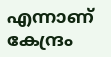എന്നാണ് കേന്ദ്രം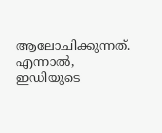ആലോചിക്കുന്നത്. എന്നാല്‍, ഇഡിയുടെ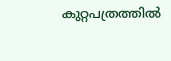കുറ്റപത്രത്തില്‍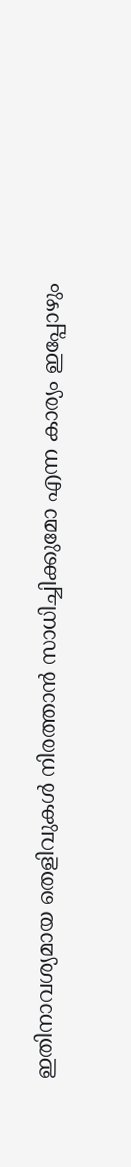ഇതിനാവശ്യമായ തെളിവുകള്‍ നിരത്താന്‍ സാധിച്ചിക്കുമോ എന്ന കാര്യം ഇപ്പോഴും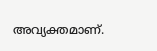അവ്യക്തമാണ്.